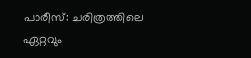പാരീസ്: ചരിത്രത്തിലെ ഏറ്റവും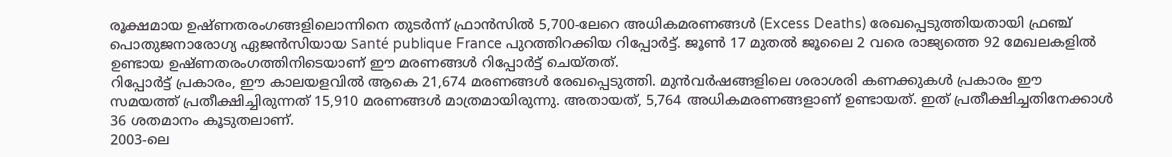രൂക്ഷമായ ഉഷ്ണതരംഗങ്ങളിലൊന്നിനെ തുടർന്ന് ഫ്രാൻസിൽ 5,700-ലേറെ അധികമരണങ്ങൾ (Excess Deaths) രേഖപ്പെടുത്തിയതായി ഫ്രഞ്ച് പൊതുജനാരോഗ്യ ഏജൻസിയായ Santé publique France പുറത്തിറക്കിയ റിപ്പോർട്ട്. ജൂൺ 17 മുതൽ ജൂലൈ 2 വരെ രാജ്യത്തെ 92 മേഖലകളിൽ ഉണ്ടായ ഉഷ്ണതരംഗത്തിനിടെയാണ് ഈ മരണങ്ങൾ റിപ്പോർട്ട് ചെയ്തത്.
റിപ്പോർട്ട് പ്രകാരം, ഈ കാലയളവിൽ ആകെ 21,674 മരണങ്ങൾ രേഖപ്പെടുത്തി. മുൻവർഷങ്ങളിലെ ശരാശരി കണക്കുകൾ പ്രകാരം ഈ സമയത്ത് പ്രതീക്ഷിച്ചിരുന്നത് 15,910 മരണങ്ങൾ മാത്രമായിരുന്നു. അതായത്, 5,764 അധികമരണങ്ങളാണ് ഉണ്ടായത്. ഇത് പ്രതീക്ഷിച്ചതിനേക്കാൾ 36 ശതമാനം കൂടുതലാണ്.
2003-ലെ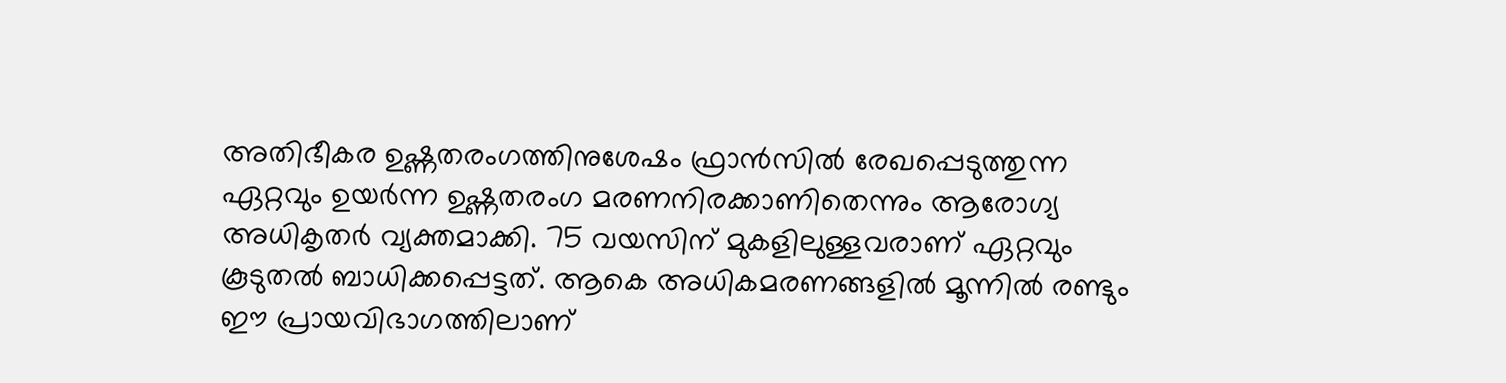അതിഭീകര ഉഷ്ണതരംഗത്തിനുശേഷം ഫ്രാൻസിൽ രേഖപ്പെടുത്തുന്ന ഏറ്റവും ഉയർന്ന ഉഷ്ണതരംഗ മരണനിരക്കാണിതെന്നും ആരോഗ്യ അധികൃതർ വ്യക്തമാക്കി. 75 വയസിന് മുകളിലുള്ളവരാണ് ഏറ്റവും കൂടുതൽ ബാധിക്കപ്പെട്ടത്. ആകെ അധികമരണങ്ങളിൽ മൂന്നിൽ രണ്ടും ഈ പ്രായവിഭാഗത്തിലാണ്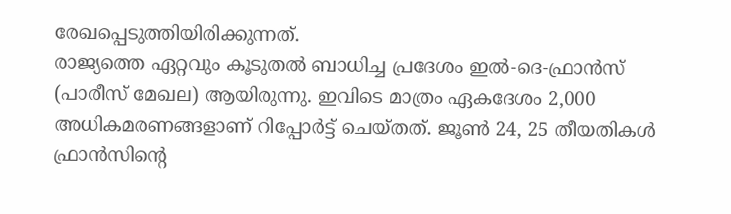രേഖപ്പെടുത്തിയിരിക്കുന്നത്.
രാജ്യത്തെ ഏറ്റവും കൂടുതൽ ബാധിച്ച പ്രദേശം ഇൽ-ദെ-ഫ്രാൻസ് (പാരീസ് മേഖല) ആയിരുന്നു. ഇവിടെ മാത്രം ഏകദേശം 2,000 അധികമരണങ്ങളാണ് റിപ്പോർട്ട് ചെയ്തത്. ജൂൺ 24, 25 തീയതികൾ ഫ്രാൻസിന്റെ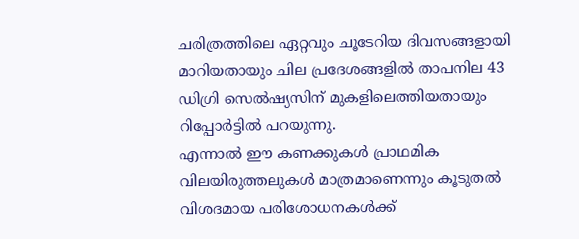ചരിത്രത്തിലെ ഏറ്റവും ചൂടേറിയ ദിവസങ്ങളായി മാറിയതായും ചില പ്രദേശങ്ങളിൽ താപനില 43 ഡിഗ്രി സെൽഷ്യസിന് മുകളിലെത്തിയതായും റിപ്പോർട്ടിൽ പറയുന്നു.
എന്നാൽ ഈ കണക്കുകൾ പ്രാഥമിക വിലയിരുത്തലുകൾ മാത്രമാണെന്നും കൂടുതൽ വിശദമായ പരിശോധനകൾക്ക്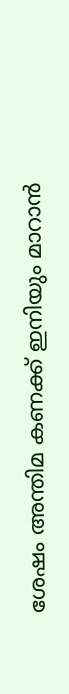ശേഷം അന്തിമ കണക്ക് ഇനിയും മാറാൻ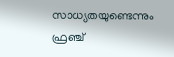സാധ്യതയുണ്ടെന്നും ഫ്രഞ്ച്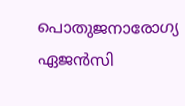പൊതുജനാരോഗ്യ ഏജൻസി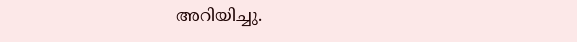അറിയിച്ചു.